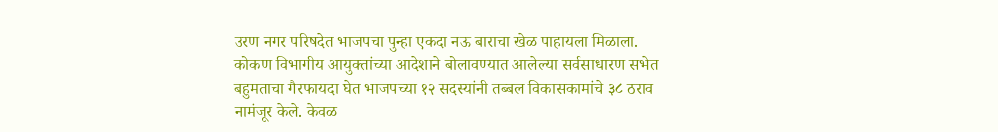उरण नगर परिषदेत भाजपचा पुन्हा एकदा नऊ बाराचा खेळ पाहायला मिळाला. कोकण विभागीय आयुक्तांच्या आदेशाने बोलावण्यात आलेल्या सर्वसाधारण सभेत बहुमताचा गैरफायदा घेत भाजपच्या १२ सदस्यांनी तब्बल विकासकामांचे ३८ ठराव नामंजूर केले. केवळ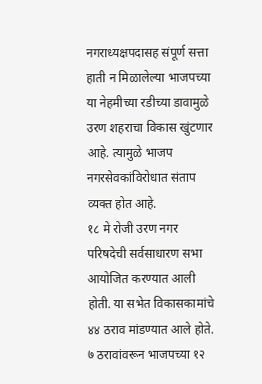नगराध्यक्षपदासह संपूर्ण सत्ता हाती न मिळालेल्या भाजपच्या या नेहमीच्या रडीच्या डावामुळे उरण शहराचा विकास खुंटणार आहे. त्यामुळे भाजप नगरसेवकांविरोधात संताप व्यक्त होत आहे.
१८ मे रोजी उरण नगर परिषदेची सर्वसाधारण सभा आयोजित करण्यात आली होती. या सभेत विकासकामांचे ४४ ठराव मांडण्यात आले होते. ७ ठरावांवरून भाजपच्या १२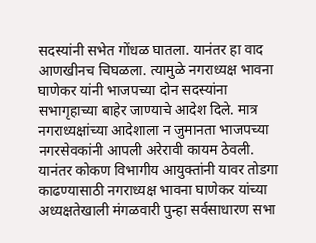सदस्यांनी सभेत गोंधळ घातला. यानंतर हा वाद आणखीनच चिघळला. त्यामुळे नगराध्यक्ष भावना घाणेकर यांनी भाजपच्या दोन सदस्यांना सभागृहाच्या बाहेर जाण्याचे आदेश दिले. मात्र नगराध्यक्षांच्या आदेशाला न जुमानता भाजपच्या नगरसेवकांनी आपली अरेरावी कायम ठेवली. यानंतर कोकण विभागीय आयुक्तांनी यावर तोडगा काढण्यासाठी नगराध्यक्ष भावना घाणेकर यांच्या अध्यक्षतेखाली मंगळवारी पुन्हा सर्वसाधारण सभा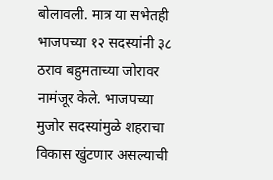बोलावली. मात्र या सभेतही भाजपच्या १२ सदस्यांनी ३८ ठराव बहुमताच्या जोरावर नामंजूर केले. भाजपच्या मुजोर सदस्यांमुळे शहराचा विकास खुंटणार असल्याची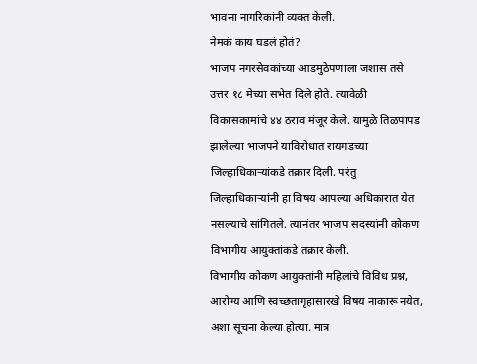भावना नागरिकांनी व्यक्त केली.
नेमकं काय घडलं होतं?
भाजप नगरसेवकांच्या आडमुठेपणाला जशास तसे उत्तर १८ मेच्या सभेत दिले होते. त्यावेळी विकासकामांचे ४४ ठराव मंजूर केले. यामुळे तिळपापड झालेल्या भाजपने याविरोधात रायगडच्या जिल्हाधिकाऱ्यांकडे तक्रार दिली. परंतु जिल्हाधिकाऱ्यांनी हा विषय आपल्या अधिकारात येत नसल्याचे सांगितले. त्यानंतर भाजप सदस्यांनी कोकण विभागीय आयुक्तांकडे तक्रार केली.
विभागीय कोकण आयुक्तांनी महिलांचे विविध प्रश्न, आरोग्य आणि स्वच्छतागृहासारखे विषय नाकारू नयेत, अशा सूचना केल्या होत्या. मात्र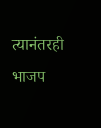त्यानंतरही भाजप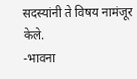सदस्यांनी ते विषय नामंजूर केले.
-भावना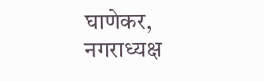घाणेकर, नगराध्यक्ष